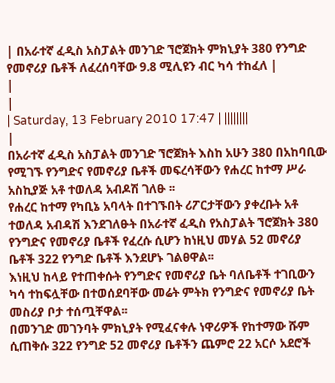| በአራተኛ ፈዲስ አስፓልት መንገድ ኘሮጀክት ምክኒያት 380 የንግድ የመኖሪያ ቤቶች ለፈረሰባቸው 9.8 ሚሊዩን ብር ካሳ ተከፈለ |
|
|
| Saturday, 13 February 2010 17:47 | ||||||||
|
በአራተኛ ፈዲስ አስፓልት መንገድ ኘሮጀክት እስከ አሁን 380 በአከባቢው የሚገኙ የንግድና የመኖሪያ ቤቶች መፍረሳቸውን የሐረር ከተማ ሥራ አስኪያጅ አቶ ተወለዳ አብዶሽ ገለፁ ፡፡
የሐረር ከተማ የካቢኔ አባላት በተገኙበት ሪፖርታቸውን ያቀረቡት አቶ ተወለዳ አብዳሽ እንደገለፁት በአራተኛ ፈዲስ የአስፓልት ኘሮጀክት 380 የንግድና የመኖሪያ ቤቶች የፈረሱ ሲሆን ከነዚህ መሃል 52 መኖሪያ ቤቶች 322 የንግድ ቤቶች እንደሆኑ ገልፀዋል፡፡
እነዚህ ከላይ የተጠቀሱት የንግድና የመኖሪያ ቤት ባለቤቶች ተገቢውን ካሳ ተከፍሏቸው በተወሰደባቸው መሬት ምትክ የንግድና የመኖሪያ ቤት መስሪያ ቦታ ተሰጧቸዋል፡፡
በመንገድ መገንባት ምክኒያት የሚፈናቀሉ ነዋሪዎች የከተማው ሹም ሲጠቅሱ 322 የንግድ 52 መኖሪያ ቤቶችን ጨምሮ 22 አርሶ አደሮች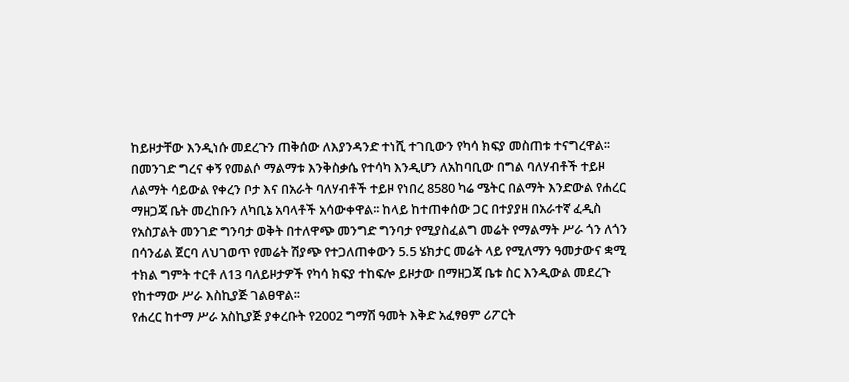ከይዞታቸው እንዲነሱ መደረጉን ጠቅሰው ለእያንዳንድ ተነሺ ተገቢውን የካሳ ክፍያ መስጠቱ ተናግረዋል፡፡ በመንገድ ግረና ቀኝ የመልሶ ማልማቱ እንቅስቃሴ የተሳካ እንዲሆን ለአከባቢው በግል ባለሃብቶች ተይዞ ለልማት ሳይውል የቀረን ቦታ እና በአራት ባለሃብቶች ተይዞ የነበረ 8580 ካሬ ሜትር በልማት እንድውል የሐረር ማዘጋጃ ቤት መረከቡን ለካቢኔ አባላቶች አሳውቀዋል፡፡ ከላይ ከተጠቀሰው ጋር በተያያዘ በአራተኛ ፈዲስ የአስፓልት መንገድ ግንባታ ወቅት በተለዋጭ መንግድ ግንባታ የሚያስፈልግ መሬት የማልማት ሥራ ጎን ለጎን በሳንፊል ጀርባ ለህገወጥ የመሬት ሽያጭ የተጋለጠቀውን 5.5 ሄክታር መሬት ላይ የሚለማን ዓመታውና ቋሚ ተክል ግምት ተርቶ ለ13 ባለይዞታዎች የካሳ ክፍያ ተከፍሎ ይዞታው በማዘጋጃ ቤቱ ስር እንዲውል መደረጉ የከተማው ሥራ እስኪያጅ ገልፀዋል፡፡
የሐረር ከተማ ሥራ አስኪያጅ ያቀረቡት የ2002 ግማሽ ዓመት እቅድ አፈፃፀም ሪፖርት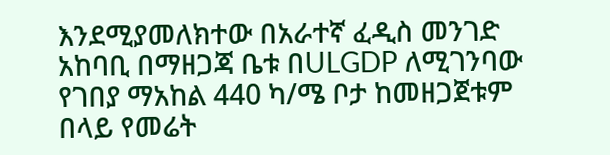እንደሚያመለክተው በአራተኛ ፈዲስ መንገድ አከባቢ በማዘጋጃ ቤቱ በULGDP ለሚገንባው የገበያ ማአከል 440 ካ/ሜ ቦታ ከመዘጋጀቱም በላይ የመሬት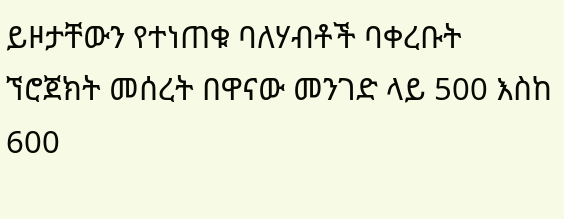ይዞታቸውን የተነጠቁ ባለሃብቶች ባቀረቡት ኘሮጀክት መሰረት በዋናው መንገድ ላይ 500 እስከ 600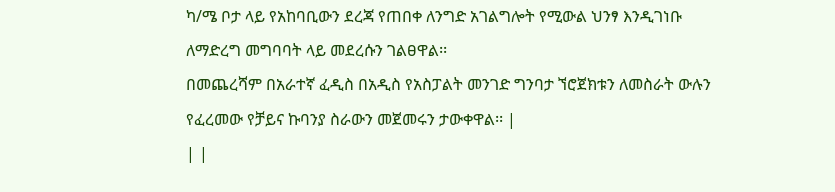ካ/ሜ ቦታ ላይ የአከባቢውን ደረጃ የጠበቀ ለንግድ አገልግሎት የሚውል ህንፃ እንዲገነቡ ለማድረግ መግባባት ላይ መደረሱን ገልፀዋል፡፡
በመጨረሻም በአራተኛ ፈዲስ በአዲስ የአስፓልት መንገድ ግንባታ ኘሮጀክቱን ለመስራት ውሉን የፈረመው የቻይና ኩባንያ ስራውን መጀመሩን ታውቀዋል፡፡ |
| |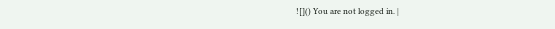![]() You are not logged in. |